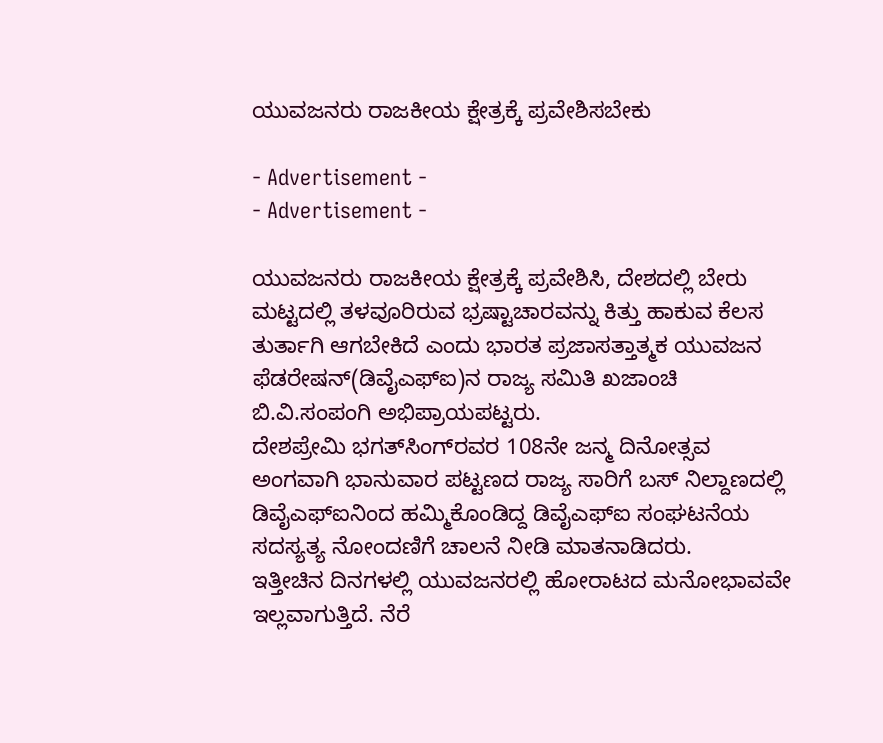ಯುವಜನರು ರಾಜಕೀಯ ಕ್ಷೇತ್ರಕ್ಕೆ ಪ್ರವೇಶಿಸಬೇಕು

- Advertisement -
- Advertisement -

ಯುವಜನರು ರಾಜಕೀಯ ಕ್ಷೇತ್ರಕ್ಕೆ ಪ್ರವೇಶಿಸಿ, ದೇಶದಲ್ಲಿ ಬೇರು ಮಟ್ಟದಲ್ಲಿ ತಳವೂರಿರುವ ಭ್ರಷ್ಟಾಚಾರವನ್ನು ಕಿತ್ತು ಹಾಕುವ ಕೆಲಸ ತುರ್ತಾಗಿ ಆಗಬೇಕಿದೆ ಎಂದು ಭಾರತ ಪ್ರಜಾಸತ್ತಾತ್ಮಕ ಯುವಜನ ಫೆಡರೇಷನ್(ಡಿವೈಎಫ್‌ಐ)ನ ರಾಜ್ಯ ಸಮಿತಿ ಖಜಾಂಚಿ ಬಿ.ವಿ.ಸಂಪಂಗಿ ಅಭಿಪ್ರಾಯಪಟ್ಟರು.
ದೇಶಪ್ರೇಮಿ ಭಗತ್‌ಸಿಂಗ್‌ರವರ 108ನೇ ಜನ್ಮ ದಿನೋತ್ಸವ ಅಂಗವಾಗಿ ಭಾನುವಾರ ಪಟ್ಟಣದ ರಾಜ್ಯ ಸಾರಿಗೆ ಬಸ್ ನಿಲ್ದಾಣದಲ್ಲಿ ಡಿವೈಎಫ್‌ಐನಿಂದ ಹಮ್ಮಿಕೊಂಡಿದ್ದ ಡಿವೈಎಫ್‌ಐ ಸಂಘಟನೆಯ ಸದಸ್ಯತ್ಯ ನೋಂದಣಿಗೆ ಚಾಲನೆ ನೀಡಿ ಮಾತನಾಡಿದರು.
ಇತ್ತೀಚಿನ ದಿನಗಳಲ್ಲಿ ಯುವಜನರಲ್ಲಿ ಹೋರಾಟದ ಮನೋಭಾವವೇ ಇಲ್ಲವಾಗುತ್ತಿದೆ. ನೆರೆ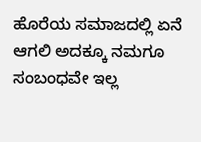ಹೊರೆಯ ಸಮಾಜದಲ್ಲಿ ಏನೆ ಆಗಲಿ ಅದಕ್ಕೂ ನಮಗೂ ಸಂಬಂಧವೇ ಇಲ್ಲ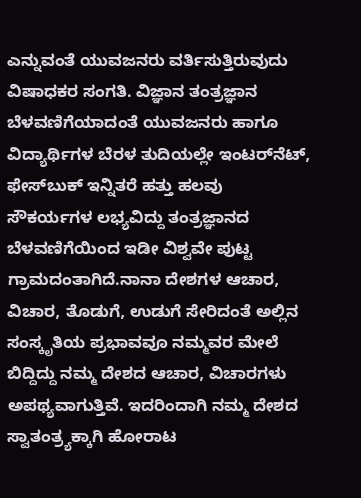ಎನ್ನುವಂತೆ ಯುವಜನರು ವರ್ತಿಸುತ್ತಿರುವುದು ವಿಷಾಧಕರ ಸಂಗತಿ. ವಿಜ್ಞಾನ ತಂತ್ರಜ್ಞಾನ ಬೆಳವಣಿಗೆಯಾದಂತೆ ಯುವಜನರು ಹಾಗೂ ವಿದ್ಯಾರ್ಥಿಗಳ ಬೆರಳ ತುದಿಯಲ್ಲೇ ಇಂಟರ್‌ನೆಟ್, ಫೇಸ್‌ಬುಕ್ ಇನ್ನಿತರೆ ಹತ್ತು ಹಲವು ಸೌಕರ್ಯಗಳ ಲಭ್ಯವಿದ್ದು ತಂತ್ರಜ್ಞಾನದ ಬೆಳವಣಿಗೆಯಿಂದ ಇಡೀ ವಿಶ್ವವೇ ಪುಟ್ಟ ಗ್ರಾಮದಂತಾಗಿದೆ.ನಾನಾ ದೇಶಗಳ ಆಚಾರ, ವಿಚಾರ, ತೊಡುಗೆ, ಉಡುಗೆ ಸೇರಿದಂತೆ ಅಲ್ಲಿನ ಸಂಸ್ಕೃತಿಯ ಪ್ರಭಾವವೂ ನಮ್ಮವರ ಮೇಲೆ ಬಿದ್ದಿದ್ದು ನಮ್ಮ ದೇಶದ ಆಚಾರ, ವಿಚಾರಗಳು ಅಪಥ್ಯವಾಗುತ್ತಿವೆ. ಇದರಿಂದಾಗಿ ನಮ್ಮ ದೇಶದ ಸ್ವಾತಂತ್ರ್ಯಕ್ಕಾಗಿ ಹೋರಾಟ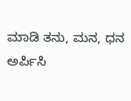ಮಾಡಿ ತನು, ಮನ, ಧನ ಅರ್ಪಿಸಿ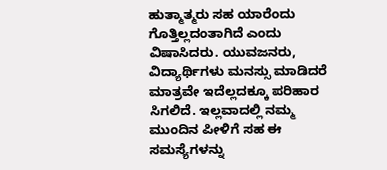ಹುತ್ಮಾತ್ಮರು ಸಹ ಯಾರೆಂದು ಗೊತ್ತಿಲ್ಲದಂತಾಗಿದೆ ಎಂದು ವಿಷಾಸಿದರು. ಯುವಜನರು, ವಿದ್ಯಾರ್ಥಿಗಳು ಮನಸ್ಸು ಮಾಡಿದರೆ ಮಾತ್ರವೇ ಇದೆಲ್ಲದಕ್ಕೂ ಪರಿಹಾರ ಸಿಗಲಿದೆ. ಇಲ್ಲವಾದಲ್ಲಿ ನಮ್ಮ ಮುಂದಿನ ಪೀಳಿಗೆ ಸಹ ಈ ಸಮಸ್ಯೆಗಳನ್ನು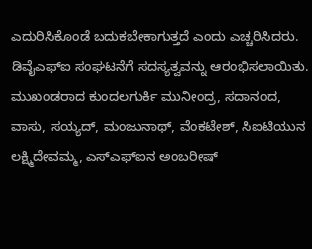ಎದುರಿಸಿಕೊಂಡೆ ಬದುಕಬೇಕಾಗುತ್ತದೆ ಎಂದು ಎಚ್ಚರಿಸಿದರು.
ಡಿವೈಎಫ್‌ಐ ಸಂಘಟನೆಗೆ ಸದಸ್ಯತ್ವವನ್ನು ಆರಂಭಿಸಲಾಯಿತು. ಮುಖಂಡರಾದ ಕುಂದಲಗುರ್ಕಿ ಮುನೀಂದ್ರ, ಸದಾನಂದ, ವಾಸು, ಸಯ್ಯದ್, ಮಂಜುನಾಥ್, ವೆಂಕಟೇಶ್, ಸಿಐಟಿಯುನ ಲಕ್ಷ್ಮಿದೇವಮ್ಮ, ಎಸ್‌ಎಫ್‌ಐನ ಅಂಬರೀಷ್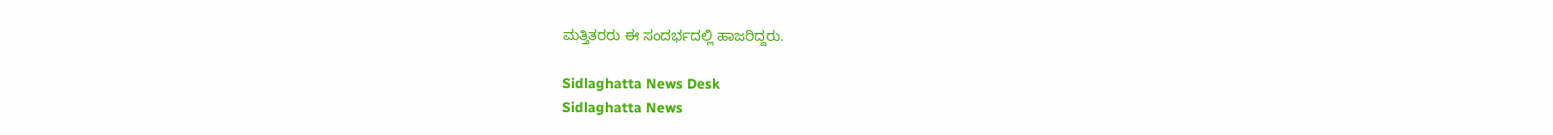ಮತ್ತಿತರರು ಈ ಸಂದರ್ಭದಲ್ಲಿ ಹಾಜರಿದ್ದರು.

Sidlaghatta News Desk
Sidlaghatta News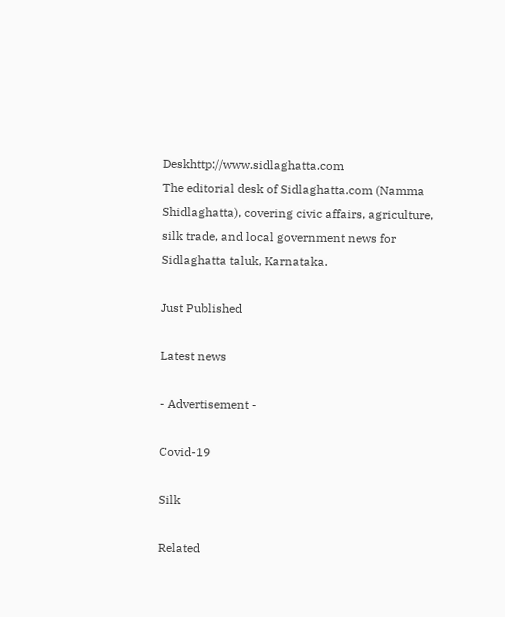Deskhttp://www.sidlaghatta.com
The editorial desk of Sidlaghatta.com (Namma Shidlaghatta), covering civic affairs, agriculture, silk trade, and local government news for Sidlaghatta taluk, Karnataka.

Just Published

Latest news

- Advertisement -

Covid-19

Silk

Related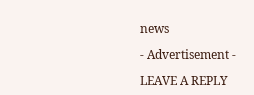news

- Advertisement -

LEAVE A REPLY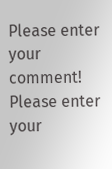Please enter your comment!
Please enter your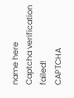name here
Captcha verification failed!
CAPTCHA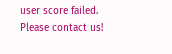user score failed. Please contact us!